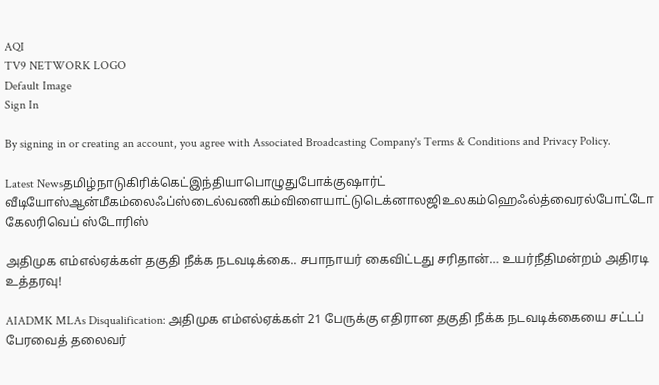AQI
TV9 NETWORK LOGO
Default Image
Sign In

By signing in or creating an account, you agree with Associated Broadcasting Company's Terms & Conditions and Privacy Policy.

Latest Newsதமிழ்நாடுகிரிக்கெட்இந்தியாபொழுதுபோக்குஷார்ட் வீடியோஸ்ஆன்மீகம்லைஃப்ஸ்டைல்வணிகம்விளையாட்டுடெக்னாலஜிஉலகம்ஹெஃல்த்வைரல்போட்டோ கேலரிவெப் ஸ்டோரிஸ்

அதிமுக எம்எல்ஏக்கள் தகுதி நீக்க நடவடிக்கை.. சபாநாயர் கைவிட்டது சரிதான்… உயர்நீதிமன்றம் அதிரடி உத்தரவு!

AIADMK MLAs Disqualification: அதிமுக எம்எல்ஏக்கள் 21 பேருக்கு எதிரான தகுதி நீக்க நடவடிக்கையை சட்டப் பேரவைத் தலைவர்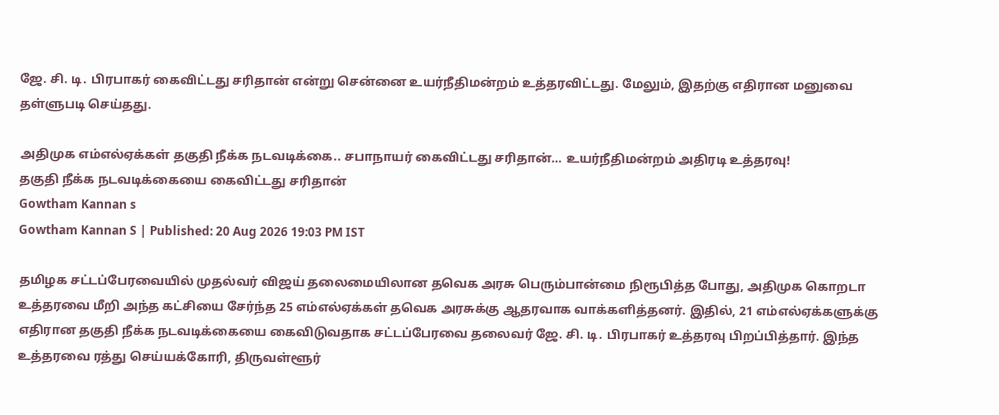ஜே. சி. டி. பிரபாகர் கைவிட்டது சரிதான் என்று சென்னை உயர்நீதிமன்றம் உத்தரவிட்டது. மேலும், இதற்கு எதிரான மனுவை தள்ளுபடி செய்தது.

அதிமுக எம்எல்ஏக்கள் தகுதி நீக்க நடவடிக்கை.. சபாநாயர் கைவிட்டது சரிதான்… உயர்நீதிமன்றம் அதிரடி உத்தரவு!
தகுதி நீக்க நடவடிக்கையை கைவிட்டது சரிதான்
Gowtham Kannan s
Gowtham Kannan S | Published: 20 Aug 2026 19:03 PM IST

தமிழக சட்டப்பேரவையில் முதல்வர் விஜய் தலைமையிலான தவெக அரசு பெரும்பான்மை நிரூபித்த போது, அதிமுக கொறடா உத்தரவை மீறி அந்த கட்சியை சேர்ந்த 25 எம்எல்ஏக்கள் தவெக அரசுக்கு ஆதரவாக வாக்களித்தனர். இதில், 21 எம்எல்ஏக்களுக்கு எதிரான தகுதி நீக்க நடவடிக்கையை கைவிடுவதாக சட்டப்பேரவை தலைவர் ஜே. சி. டி. பிரபாகர் உத்தரவு பிறப்பித்தார். இந்த உத்தரவை ரத்து செய்யக்கோரி, திருவள்ளூர்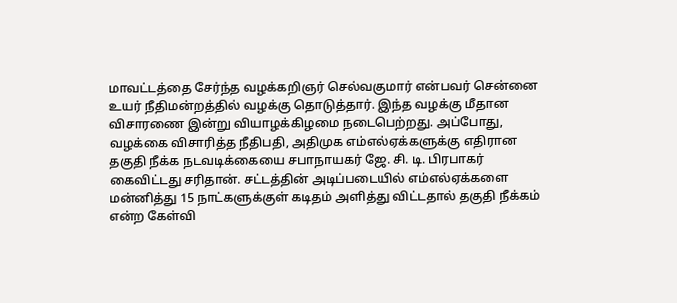மாவட்டத்தை சேர்ந்த வழக்கறிஞர் செல்வகுமார் என்பவர் சென்னை உயர் நீதிமன்றத்தில் வழக்கு தொடுத்தார். இந்த வழக்கு மீதான விசாரணை இன்று வியாழக்கிழமை நடைபெற்றது. அப்போது, வழக்கை விசாரித்த நீதிபதி, அதிமுக எம்எல்ஏக்களுக்கு எதிரான தகுதி நீக்க நடவடிக்கையை சபாநாயகர் ஜே. சி. டி. பிரபாகர் கைவிட்டது சரிதான். சட்டத்தின் அடிப்படையில் எம்எல்ஏக்களை மன்னித்து 15 நாட்களுக்குள் கடிதம் அளித்து விட்டதால் தகுதி நீக்கம் என்ற கேள்வி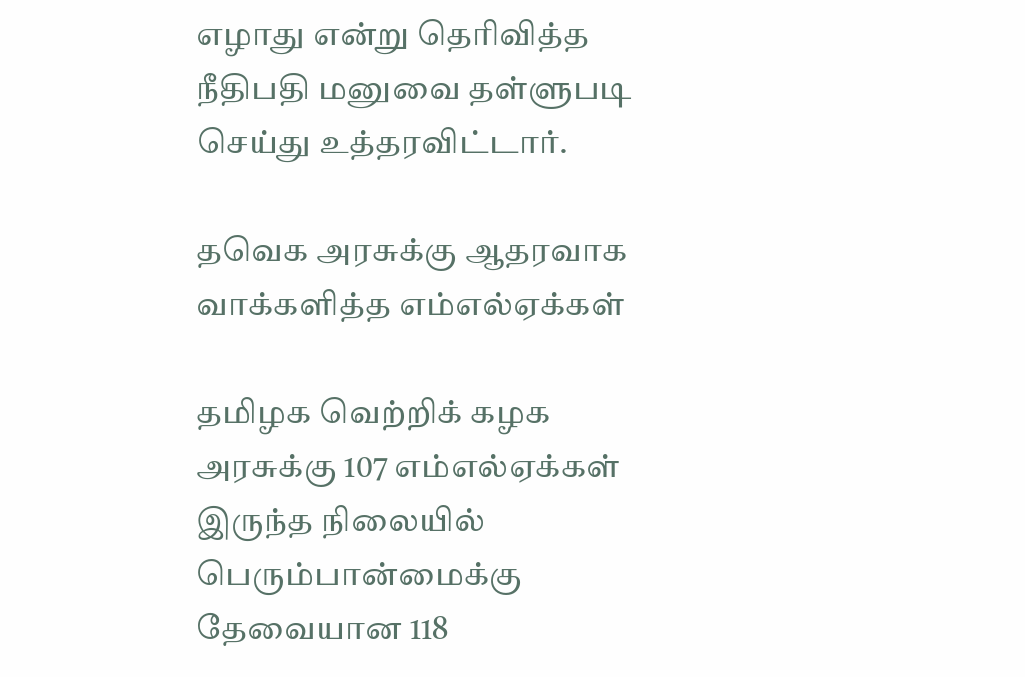எழாது என்று தெரிவித்த நீதிபதி மனுவை தள்ளுபடி செய்து உத்தரவிட்டார்.

தவெக அரசுக்கு ஆதரவாக வாக்களித்த எம்எல்ஏக்கள்

தமிழக வெற்றிக் கழக அரசுக்கு 107 எம்எல்ஏக்கள் இருந்த நிலையில் பெரும்பான்மைக்கு தேவையான 118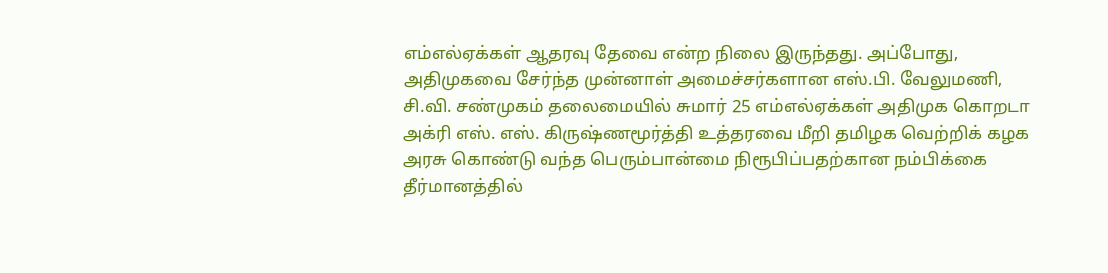எம்எல்ஏக்கள் ஆதரவு தேவை என்ற நிலை இருந்தது. அப்போது, அதிமுகவை சேர்ந்த முன்னாள் அமைச்சர்களான எஸ்.பி. வேலுமணி, சி.வி. சண்முகம் தலைமையில் சுமார் 25 எம்எல்ஏக்கள் அதிமுக கொறடா அக்ரி எஸ். எஸ். கிருஷ்ணமூர்த்தி உத்தரவை மீறி தமிழக வெற்றிக் கழக அரசு கொண்டு வந்த பெரும்பான்மை நிரூபிப்பதற்கான நம்பிக்கை தீர்மானத்தில்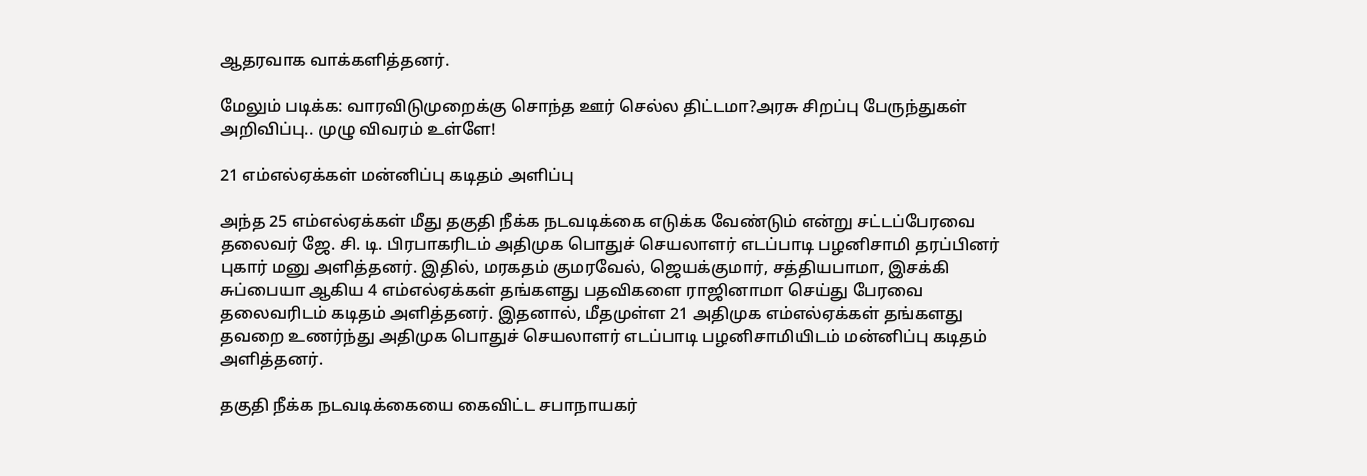ஆதரவாக வாக்களித்தனர்.

மேலும் படிக்க: வாரவிடுமுறைக்கு சொந்த ஊர் செல்ல திட்டமா?அரசு சிறப்பு பேருந்துகள் அறிவிப்பு.. முழு விவரம் உள்ளே!

21 எம்எல்ஏக்கள் மன்னிப்பு கடிதம் அளிப்பு

அந்த 25 எம்எல்ஏக்கள் மீது தகுதி நீக்க நடவடிக்கை எடுக்க வேண்டும் என்று சட்டப்பேரவை தலைவர் ஜே. சி. டி. பிரபாகரிடம் அதிமுக பொதுச் செயலாளர் எடப்பாடி பழனிசாமி தரப்பினர் புகார் மனு அளித்தனர். இதில், மரகதம் குமரவேல், ஜெயக்குமார், சத்தியபாமா, இசக்கி சுப்பையா ஆகிய 4 எம்எல்ஏக்கள் தங்களது பதவிகளை ராஜினாமா செய்து பேரவை தலைவரிடம் கடிதம் அளித்தனர். இதனால், மீதமுள்ள 21 அதிமுக எம்எல்ஏக்கள் தங்களது தவறை உணர்ந்து அதிமுக பொதுச் செயலாளர் எடப்பாடி பழனிசாமியிடம் மன்னிப்பு கடிதம் அளித்தனர்.

தகுதி நீக்க நடவடிக்கையை கைவிட்ட சபாநாயகர்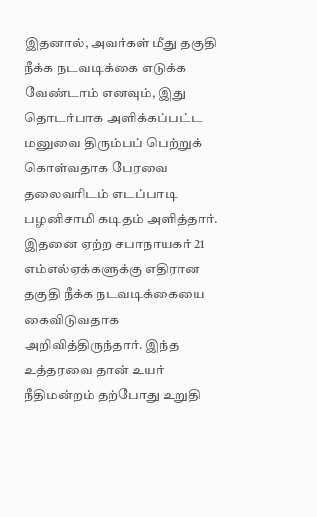இதனால், அவர்கள் மீது தகுதி நீக்க நடவடிக்கை எடுக்க வேண்டாம் எனவும், இது தொடர்பாக அளிக்கப்பட்ட மனுவை திரும்பப் பெற்றுக் கொள்வதாக பேரவை தலைவரிடம் எடப்பாடி பழனிசாமி கடிதம் அளித்தார். இதனை ஏற்ற சபாநாயகர் 21 எம்எல்ஏக்களுக்கு எதிரான தகுதி நீக்க நடவடிக்கையை கைவிடுவதாக அறிவித்திருந்தார். இந்த உத்தரவை தான் உயர் நீதிமன்றம் தற்போது உறுதி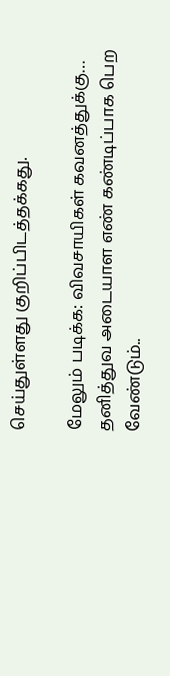செய்துள்ளது குறிப்பிடத்தக்கது.

மேலும் படிக்க: விவசாயிகள் கவனத்துக்கு… தனித்துவ அடையாள எண் கண்டிப்பாக பெற வேண்டும்..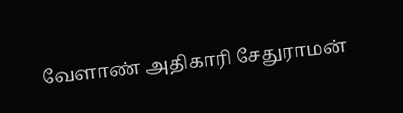வேளாண் அதிகாரி சேதுராமன்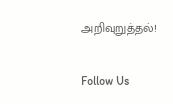அறிவுறுத்தல்!

Follow Us